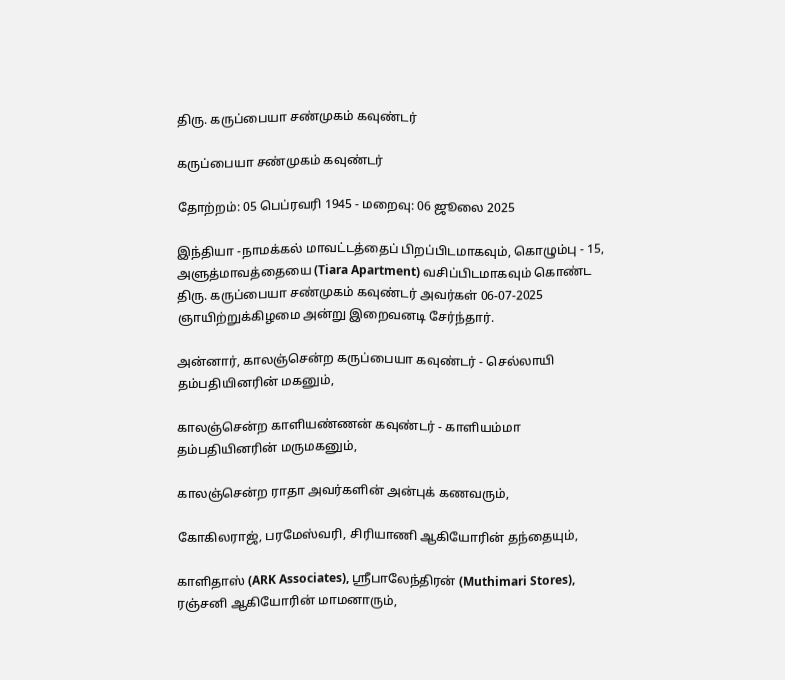திரு. கருப்பையா சண்முகம் கவுண்டர்

கருப்பையா சண்முகம் கவுண்டர்

தோற்றம்: 05 பெப்ரவரி 1945 - மறைவு: 06 ஜூலை 2025

இந்தியா -நாமக்கல் மாவட்டத்தைப் பிறப்பிடமாகவும், கொழும்பு - 15, அளுத்மாவத்தையை (Tiara Apartment) வசிப்பிடமாகவும் கொண்ட திரு. கருப்பையா சண்முகம் கவுண்டர் அவர்கள் 06-07-2025 ஞாயிற்றுக்கிழமை அன்று இறைவனடி சேர்ந்தார்.

அன்னார், காலஞ்சென்ற கருப்பையா கவுண்டர் - செல்லாயி தம்பதியினரின் மகனும்,

காலஞ்சென்ற காளியண்ணன் கவுண்டர் - காளியம்மா தம்பதியினரின் மருமகனும்,

காலஞ்சென்ற ராதா அவர்களின் அன்புக் கணவரும்,

கோகிலராஜ், பரமேஸ்வரி, சிரியாணி ஆகியோரின் தந்தையும்,

காளிதாஸ் (ARK Associates), ஶ்ரீபாலேந்திரன் (Muthimari Stores), ரஞ்சனி ஆகியோரின் மாமனாரும்,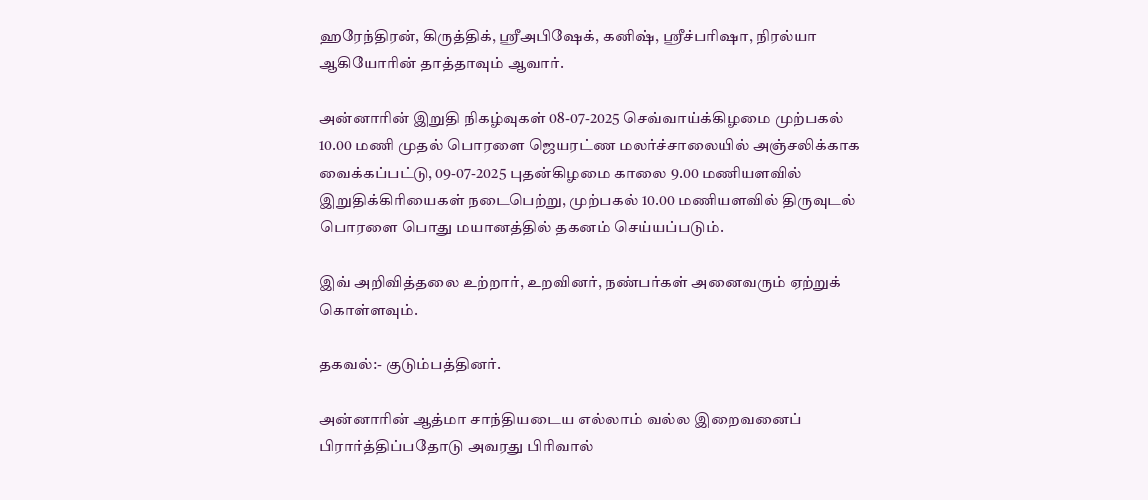ஹரேந்திரன், கிருத்திக், ஶ்ரீஅபிஷேக், கனிஷ், ஶ்ரீச்பரிஷா, நிரல்யா ஆகியோரின் தாத்தாவும் ஆவார்.

அன்னாரின் இறுதி நிகழ்வுகள் 08-07-2025 செவ்வாய்க்கிழமை முற்பகல் 10.00 மணி முதல் பொரளை ஜெயரட்ண மலர்ச்சாலையில் அஞ்சலிக்காக வைக்கப்பட்டு, 09-07-2025 புதன்கிழமை காலை 9.00 மணியளவில் இறுதிக்கிரியைகள் நடைபெற்று, முற்பகல் 10.00 மணியளவில் திருவுடல் பொரளை பொது மயானத்தில் தகனம் செய்யப்படும்.

இவ் அறிவித்தலை உற்றார், உறவினர், நண்பர்கள் அனைவரும் ஏற்றுக் கொள்ளவும்.

தகவல்:- குடும்பத்தினர்.

அன்னாரின் ஆத்மா சாந்தியடைய எல்லாம் வல்ல இறைவனைப்  பிரார்த்திப்பதோடு அவரது பிரிவால்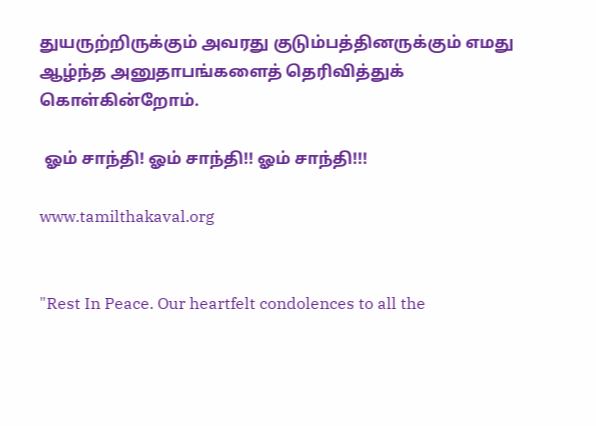துயருற்றிருக்கும் அவரது குடும்பத்தினருக்கும் எமது ஆழ்ந்த அனுதாபங்களைத் தெரிவித்துக் கொள்கின்றோம்.

 ஓம் சாந்தி! ஓம் சாந்தி!! ஓம் சாந்தி!!!

www.tamilthakaval.org


"Rest In Peace. Our heartfelt condolences to all the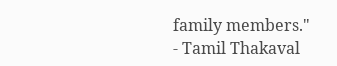family members."
- Tamil Thakaval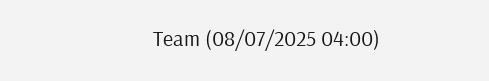Team (08/07/2025 04:00)